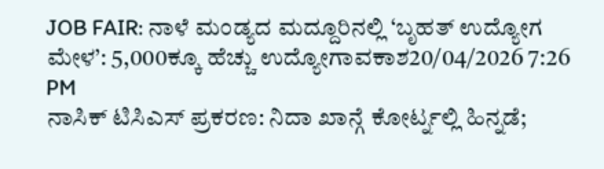JOB FAIR: ನಾಳೆ ಮಂಡ್ಯದ ಮದ್ದೂರಿನಲ್ಲಿ ‘ಬೃಹತ್ ಉದ್ಯೋಗ ಮೇಳ’: 5,000ಕ್ಕೂ ಹೆಚ್ಚು ಉದ್ಯೋಗಾವಕಾಶ20/04/2026 7:26 PM
ನಾಸಿಕ್ ಟಿಸಿಎಸ್ ಪ್ರಕರಣ: ನಿದಾ ಖಾನ್ಗೆ ಕೋರ್ಟ್ನಲ್ಲಿ ಹಿನ್ನಡೆ;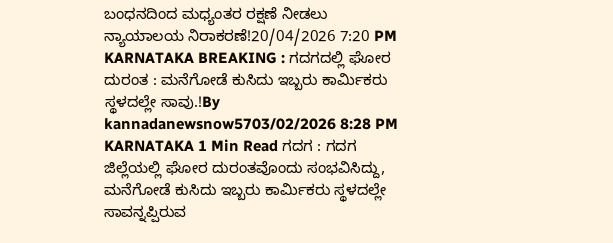ಬಂಧನದಿಂದ ಮಧ್ಯಂತರ ರಕ್ಷಣೆ ನೀಡಲು ನ್ಯಾಯಾಲಯ ನಿರಾಕರಣೆ!20/04/2026 7:20 PM
KARNATAKA BREAKING : ಗದಗದಲ್ಲಿ ಘೋರ ದುರಂತ : ಮನೆಗೋಡೆ ಕುಸಿದು ಇಬ್ಬರು ಕಾರ್ಮಿಕರು ಸ್ಥಳದಲ್ಲೇ ಸಾವು.!By kannadanewsnow5703/02/2026 8:28 PM KARNATAKA 1 Min Read ಗದಗ : ಗದಗ ಜಿಲ್ಲೆಯಲ್ಲಿ ಘೋರ ದುರಂತವೊಂದು ಸಂಭವಿಸಿದ್ದು, ಮನೆಗೋಡೆ ಕುಸಿದು ಇಬ್ಬರು ಕಾರ್ಮಿಕರು ಸ್ಥಳದಲ್ಲೇ ಸಾವನ್ನಪ್ಪಿರುವ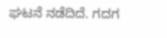ಘಟನೆ ನಡೆದಿದೆ. ಗದಗ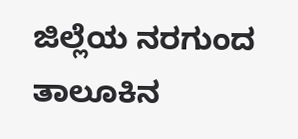ಜಿಲ್ಲೆಯ ನರಗುಂದ ತಾಲೂಕಿನ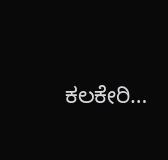ಕಲಕೇರಿ…